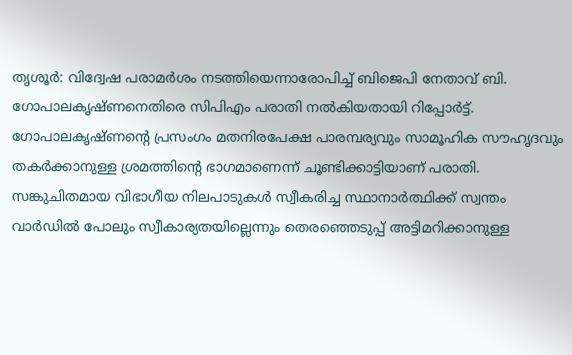തൃശൂർ: വിദ്വേഷ പരാമർശം നടത്തിയെന്നാരോപിച്ച് ബിജെപി നേതാവ് ബി. ഗോപാലകൃഷ്ണനെതിരെ സിപിഎം പരാതി നൽകിയതായി റിപ്പോർട്ട്. ഗോപാലകൃഷ്ണന്റെ പ്രസംഗം മതനിരപേക്ഷ പാരമ്പര്യവും സാമൂഹിക സൗഹൃദവും തകർക്കാനുള്ള ശ്രമത്തിന്റെ ഭാഗമാണെന്ന് ചൂണ്ടിക്കാട്ടിയാണ് പരാതി.
സങ്കുചിതമായ വിഭാഗീയ നിലപാടുകൾ സ്വീകരിച്ച സ്ഥാനാർത്ഥിക്ക് സ്വന്തം വാർഡിൽ പോലും സ്വീകാര്യതയില്ലെന്നും തെരഞ്ഞെടുപ്പ് അട്ടിമറിക്കാനുള്ള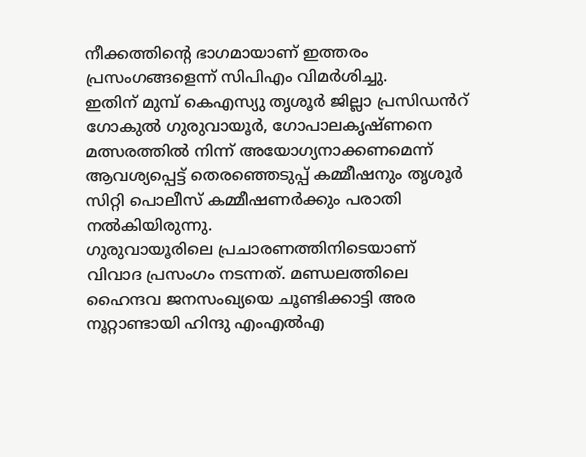നീക്കത്തിന്റെ ഭാഗമായാണ് ഇത്തരം പ്രസംഗങ്ങളെന്ന് സിപിഎം വിമർശിച്ചു.
ഇതിന് മുമ്പ് കെഎസ്യു തൃശൂർ ജില്ലാ പ്രസിഡൻറ് ഗോകുൽ ഗുരുവായൂർ, ഗോപാലകൃഷ്ണനെ മത്സരത്തിൽ നിന്ന് അയോഗ്യനാക്കണമെന്ന് ആവശ്യപ്പെട്ട് തെരഞ്ഞെടുപ്പ് കമ്മീഷനും തൃശൂർ സിറ്റി പൊലീസ് കമ്മീഷണർക്കും പരാതി നൽകിയിരുന്നു.
ഗുരുവായൂരിലെ പ്രചാരണത്തിനിടെയാണ് വിവാദ പ്രസംഗം നടന്നത്. മണ്ഡലത്തിലെ ഹൈന്ദവ ജനസംഖ്യയെ ചൂണ്ടിക്കാട്ടി അര നൂറ്റാണ്ടായി ഹിന്ദു എംഎൽഎ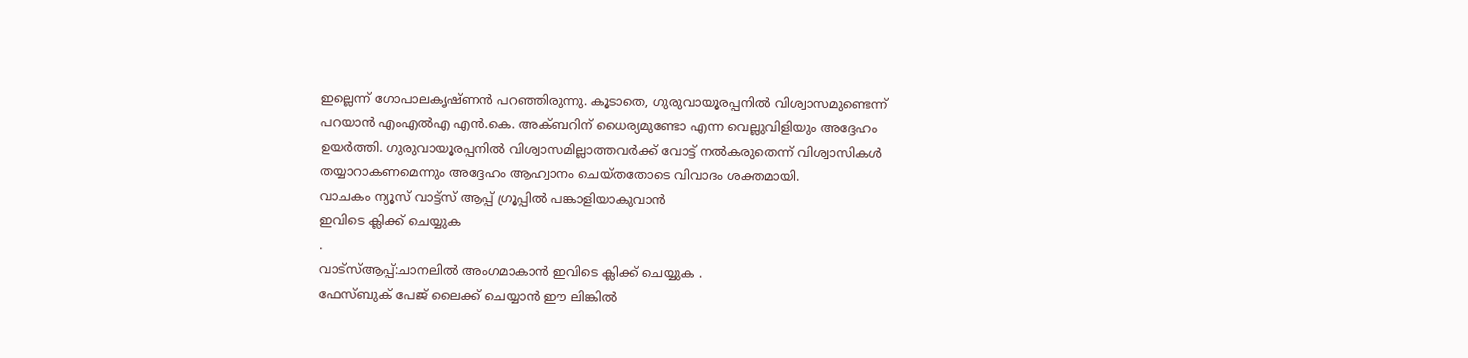ഇല്ലെന്ന് ഗോപാലകൃഷ്ണൻ പറഞ്ഞിരുന്നു. കൂടാതെ, ഗുരുവായൂരപ്പനിൽ വിശ്വാസമുണ്ടെന്ന് പറയാൻ എംഎൽഎ എൻ.കെ. അക്ബറിന് ധൈര്യമുണ്ടോ എന്ന വെല്ലുവിളിയും അദ്ദേഹം ഉയർത്തി. ഗുരുവായൂരപ്പനിൽ വിശ്വാസമില്ലാത്തവർക്ക് വോട്ട് നൽകരുതെന്ന് വിശ്വാസികൾ തയ്യാറാകണമെന്നും അദ്ദേഹം ആഹ്വാനം ചെയ്തതോടെ വിവാദം ശക്തമായി.
വാചകം ന്യൂസ് വാട്ട്സ് ആപ്പ് ഗ്രൂപ്പിൽ പങ്കാളിയാകുവാൻ
ഇവിടെ ക്ലിക്ക് ചെയ്യുക
.
വാട്സ്ആപ്പ്:ചാനലിൽ അംഗമാകാൻ ഇവിടെ ക്ലിക്ക് ചെയ്യുക .
ഫേസ്ബുക് പേജ് ലൈക്ക് ചെയ്യാൻ ഈ ലിങ്കിൽ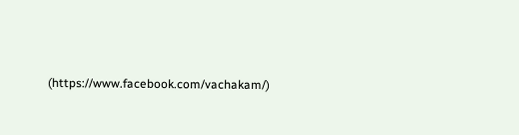(https://www.facebook.com/vachakam/)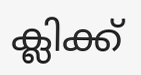ക്ലിക്ക്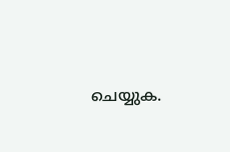ചെയ്യുക.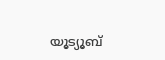യൂട്യൂബ്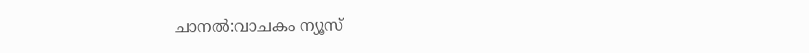ചാനൽ:വാചകം ന്യൂസ്